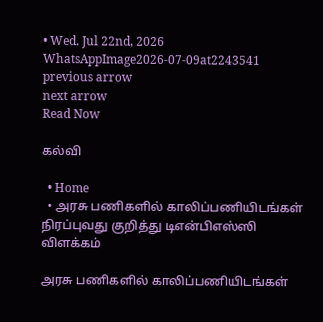• Wed. Jul 22nd, 2026
WhatsAppImage2026-07-09at2243541
previous arrow
next arrow
Read Now

கல்வி

  • Home
  • அரசு பணிகளில் காலிப்பணியிடங்கள் நிரப்புவது குறித்து டிஎன்பிஎஸ்ஸி விளக்கம்

அரசு பணிகளில் காலிப்பணியிடங்கள்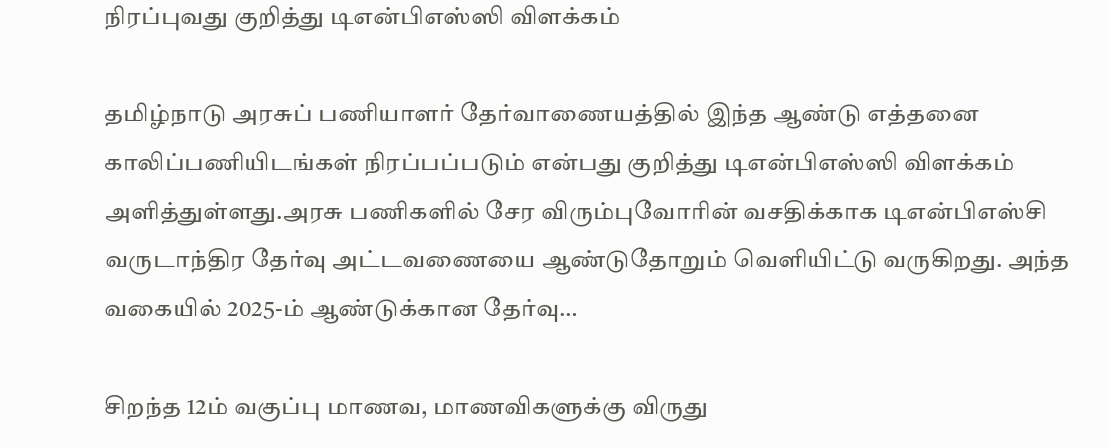நிரப்புவது குறித்து டிஎன்பிஎஸ்ஸி விளக்கம்

தமிழ்நாடு அரசுப் பணியாளர் தேர்வாணையத்தில் இந்த ஆண்டு எத்தனை காலிப்பணியிடங்கள் நிரப்பப்படும் என்பது குறித்து டிஎன்பிஎஸ்ஸி விளக்கம் அளித்துள்ளது.அரசு பணிகளில் சேர விரும்புவோரின் வசதிக்காக டிஎன்பிஎஸ்சி வருடாந்திர தேர்வு அட்டவணையை ஆண்டுதோறும் வெளியிட்டு வருகிறது. அந்த வகையில் 2025-ம் ஆண்டுக்கான தேர்வு…

சிறந்த 12ம் வகுப்பு மாணவ, மாணவிகளுக்கு விருது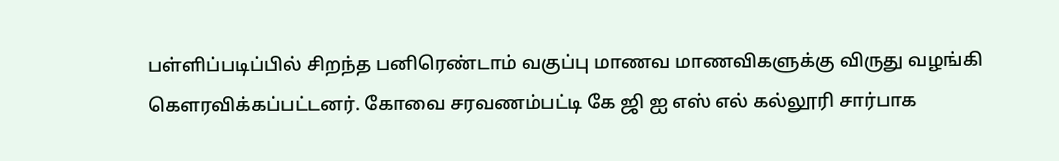பள்ளிப்படிப்பில் சிறந்த பனிரெண்டாம் வகுப்பு மாணவ மாணவிகளுக்கு விருது வழங்கி கௌரவிக்கப்பட்டனர். கோவை சரவணம்பட்டி கே ஜி ஐ எஸ் எல் கல்லூரி சார்பாக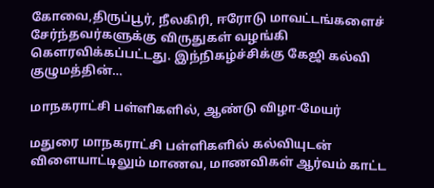கோவை,திருப்பூர், நீலகிரி, ஈரோடு மாவட்டங்களைச் சேர்ந்தவர்களுக்கு விருதுகள் வழங்கி கௌரவிக்கப்பட்டது. இந்நிகழ்ச்சிக்கு கேஜி கல்வி குழுமத்தின்…

மாநகராட்சி பள்ளிகளில், ஆண்டு விழா-மேயர்

மதுரை மாநகராட்சி பள்ளிகளில் கல்வியுடன் விளையாட்டிலும் மாணவ, மாணவிகள் ஆர்வம் காட்ட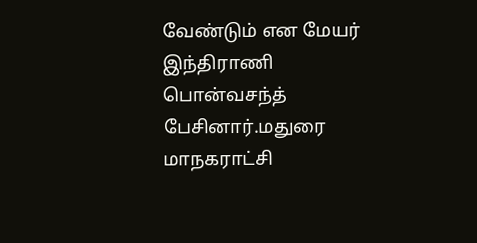வேண்டும் என மேயர் இந்திராணி பொன்வசந்த் பேசினார்.மதுரை மாநகராட்சி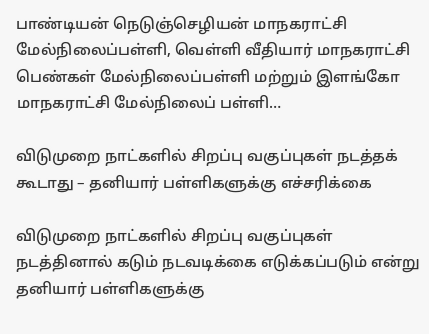பாண்டியன் நெடுஞ்செழியன் மாநகராட்சி மேல்நிலைப்பள்ளி, வெள்ளி வீதியார் மாநகராட்சி பெண்கள் மேல்நிலைப்பள்ளி மற்றும் இளங்கோ மாநகராட்சி மேல்நிலைப் பள்ளி…

விடுமுறை நாட்களில் சிறப்பு வகுப்புகள் நடத்தக் கூடாது – தனியார் பள்ளிகளுக்கு எச்சரிக்கை

விடுமுறை நாட்களில் சிறப்பு வகுப்புகள் நடத்தினால் கடும் நடவடிக்கை எடுக்கப்படும் என்று தனியார் பள்ளிகளுக்கு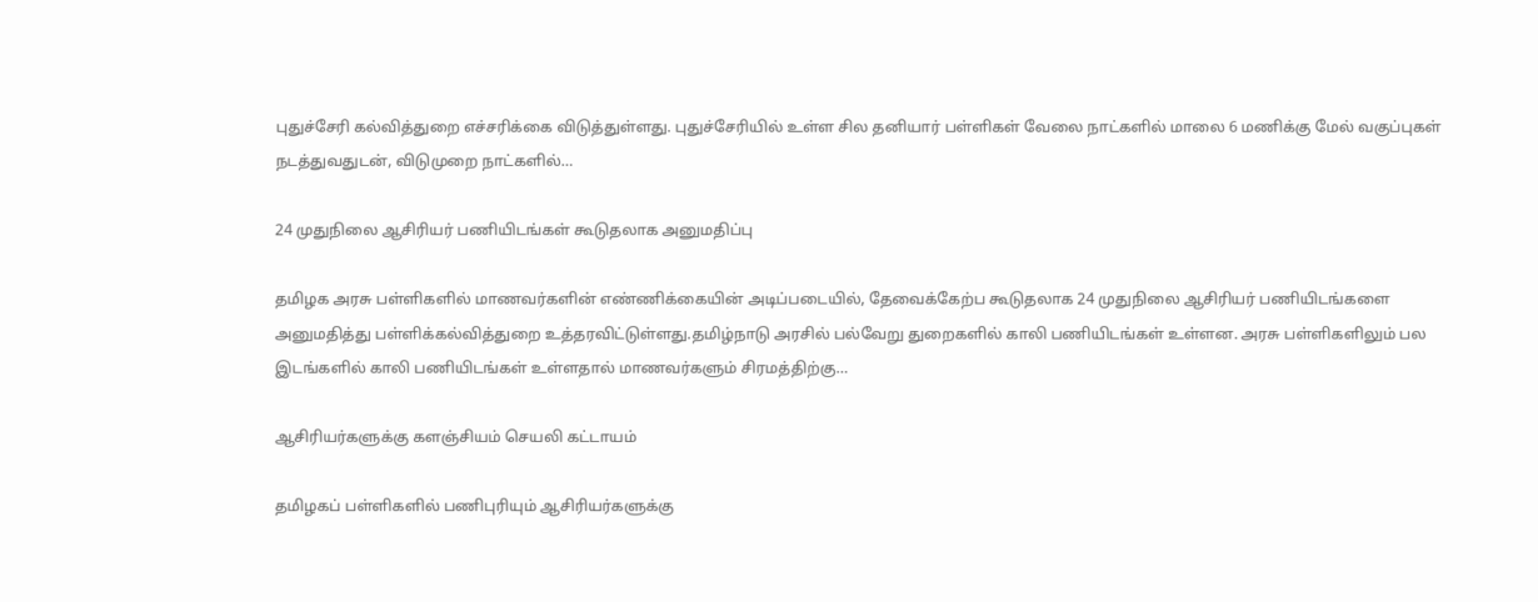புதுச்சேரி கல்வித்துறை எச்சரிக்கை விடுத்துள்ளது. புதுச்சேரியில் உள்ள சில தனியார் பள்ளிகள் வேலை நாட்களில் மாலை 6 மணிக்கு மேல் வகுப்புகள் நடத்துவதுடன், விடுமுறை நாட்களில்…

24 முதுநிலை ஆசிரியர் பணியிடங்கள் கூடுதலாக அனுமதிப்பு

தமிழக அரசு பள்ளிகளில் மாணவர்களின் எண்ணிக்கையின் அடிப்படையில், தேவைக்கேற்ப கூடுதலாக 24 முதுநிலை ஆசிரியர் பணியிடங்களை அனுமதித்து பள்ளிக்கல்வித்துறை உத்தரவிட்டுள்ளது.தமிழ்நாடு அரசில் பல்வேறு துறைகளில் காலி பணியிடங்கள் உள்ளன. அரசு பள்ளிகளிலும் பல இடங்களில் காலி பணியிடங்கள் உள்ளதால் மாணவர்களும் சிரமத்திற்கு…

ஆசிரியர்களுக்கு களஞ்சியம் செயலி கட்டாயம்

தமிழகப் பள்ளிகளில் பணிபுரியும் ஆசிரியர்களுக்கு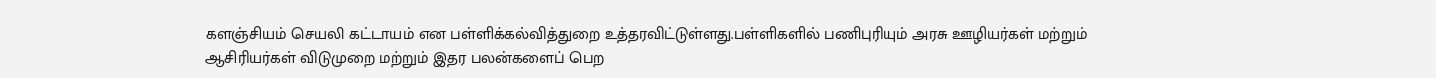களஞ்சியம் செயலி கட்டாயம் என பள்ளிக்கல்வித்துறை உத்தரவிட்டுள்ளது.பள்ளிகளில் பணிபுரியும் அரசு ஊழியர்கள் மற்றும் ஆசிரியர்கள் விடுமுறை மற்றும் இதர பலன்களைப் பெற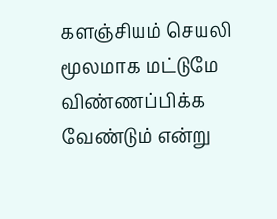களஞ்சியம் செயலி மூலமாக மட்டுமே விண்ணப்பிக்க வேண்டும் என்று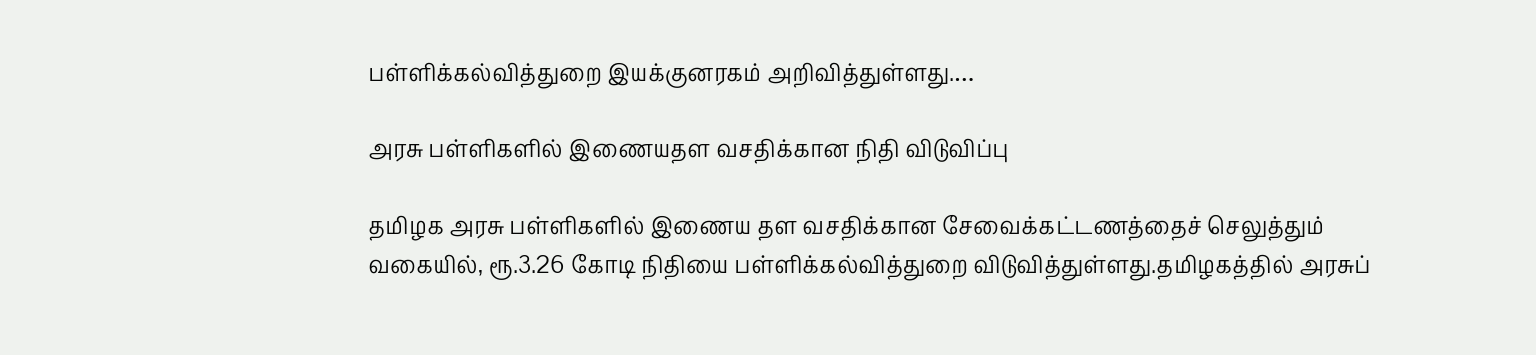பள்ளிக்கல்வித்துறை இயக்குனரகம் அறிவித்துள்ளது.…

அரசு பள்ளிகளில் இணையதள வசதிக்கான நிதி விடுவிப்பு

தமிழக அரசு பள்ளிகளில் இணைய தள வசதிக்கான சேவைக்கட்டணத்தைச் செலுத்தும் வகையில், ரூ.3.26 கோடி நிதியை பள்ளிக்கல்வித்துறை விடுவித்துள்ளது.தமிழகத்தில் அரசுப்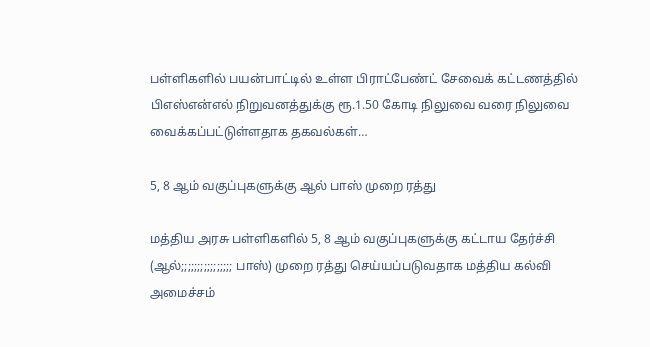பள்ளிகளில் பயன்பாட்டில் உள்ள பிராட்பேண்ட் சேவைக் கட்டணத்தில் பிஎஸ்என்எல் நிறுவனத்துக்கு ரூ.1.50 கோடி நிலுவை வரை நிலுவை வைக்கப்பட்டுள்ளதாக தகவல்கள்…

5, 8 ஆம் வகுப்புகளுக்கு ஆல் பாஸ் முறை ரத்து

மத்திய அரசு பள்ளிகளில் 5, 8 ஆம் வகுப்புகளுக்கு கட்டாய தேர்ச்சி (ஆல்;;;;;;;;;;;;;;;; பாஸ்) முறை ரத்து செய்யப்படுவதாக மத்திய கல்வி அமைச்சம்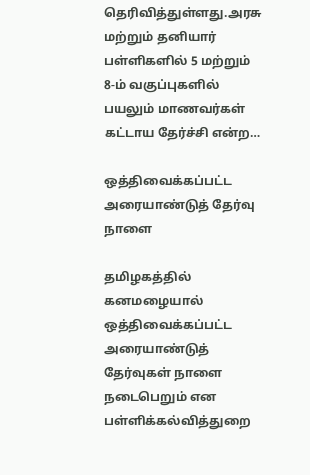தெரிவித்துள்ளது.அரசு மற்றும் தனியார் பள்ளிகளில் 5 மற்றும் 8-ம் வகுப்புகளில் பயலும் மாணவர்கள் கட்டாய தேர்ச்சி என்ற…

ஒத்திவைக்கப்பட்ட அரையாண்டுத் தேர்வு நாளை

தமிழகத்தில் கனமழையால் ஒத்திவைக்கப்பட்ட அரையாண்டுத் தேர்வுகள் நாளை நடைபெறும் என பள்ளிக்கல்வித்துறை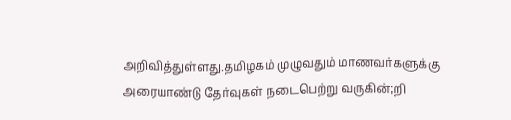அறிவித்துள்ளது.தமிழகம் முழுவதும் மாணவர்களுக்கு அரையாண்டு தேர்வுகள் நடைபெற்று வருகின்;றி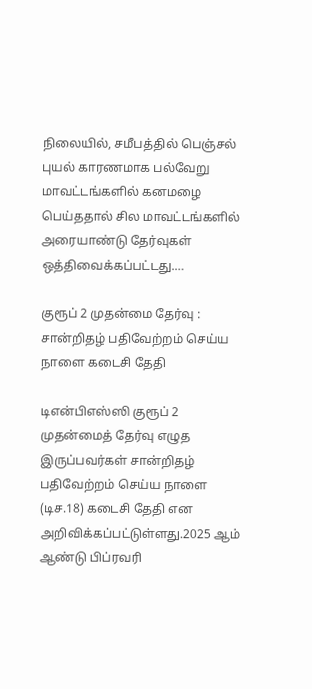நிலையில், சமீபத்தில் பெஞ்சல் புயல் காரணமாக பல்வேறு மாவட்டங்களில் கனமழை பெய்ததால் சில மாவட்டங்களில் அரையாண்டு தேர்வுகள் ஒத்திவைக்கப்பட்டது.…

குரூப் 2 முதன்மை தேர்வு : சான்றிதழ் பதிவேற்றம் செய்ய நாளை கடைசி தேதி

டிஎன்பிஎஸ்ஸி குரூப் 2 முதன்மைத் தேர்வு எழுத இருப்பவர்கள் சான்றிதழ் பதிவேற்றம் செய்ய நாளை (டிச.18) கடைசி தேதி என அறிவிக்கப்பட்டுள்ளது.2025 ஆம் ஆண்டு பிப்ரவரி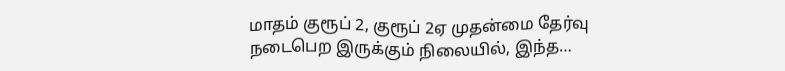மாதம் குரூப் 2, குரூப் 2ஏ முதன்மை தேர்வு நடைபெற இருக்கும் நிலையில், இந்த…